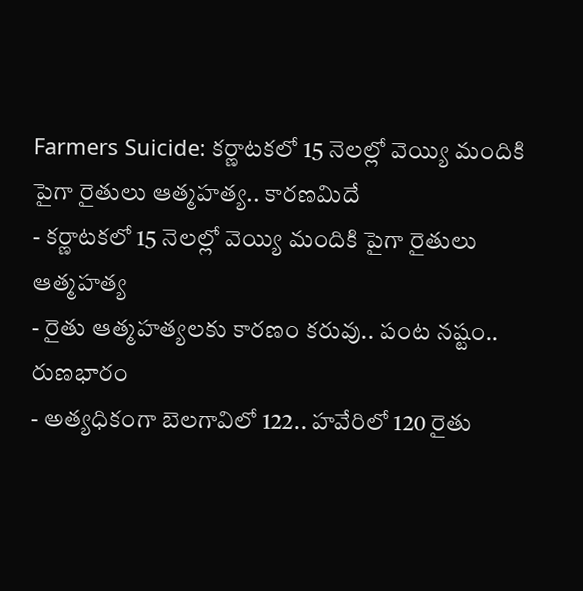Farmers Suicide: కర్ణాటకలో 15 నెలల్లో వెయ్యి మందికి పైగా రైతులు ఆత్మహత్య.. కారణమిదే
- కర్ణాటకలో 15 నెలల్లో వెయ్యి మందికి పైగా రైతులు ఆత్మహత్య
- రైతు ఆత్మహత్యలకు కారణం కరువు.. పంట నష్టం.. రుణభారం
- అత్యధికంగా బెలగావిలో 122.. హవేరిలో 120 రైతు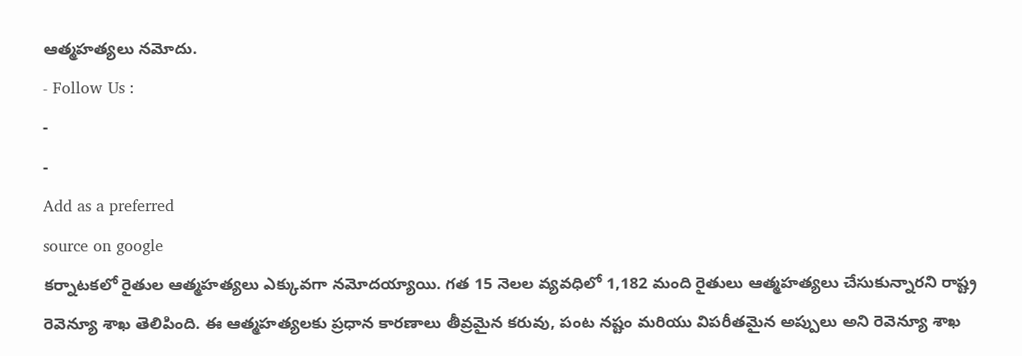ఆత్మహత్యలు నమోదు.
- Follow Us :
-
-
Add as a preferred
source on google
కర్నాటకలో రైతుల ఆత్మహత్యలు ఎక్కువగా నమోదయ్యాయి. గత 15 నెలల వ్యవధిలో 1,182 మంది రైతులు ఆత్మహత్యలు చేసుకున్నారని రాష్ట్ర రెవెన్యూ శాఖ తెలిపింది. ఈ ఆత్మహత్యలకు ప్రధాన కారణాలు తీవ్రమైన కరువు, పంట నష్టం మరియు విపరీతమైన అప్పులు అని రెవెన్యూ శాఖ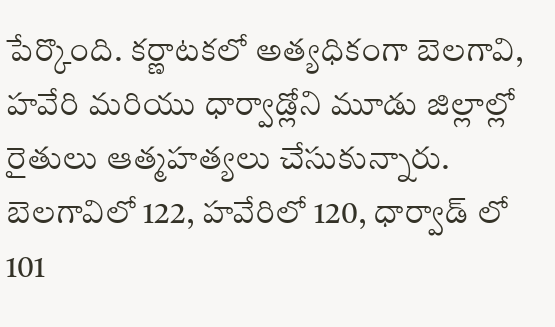పేర్కొంది. కర్ణాటకలో అత్యధికంగా బెలగావి, హవేరి మరియు ధార్వాడ్లోని మూడు జిల్లాల్లో రైతులు ఆత్మహత్యలు చేసుకున్నారు. బెలగావిలో 122, హవేరిలో 120, ధార్వాడ్ లో 101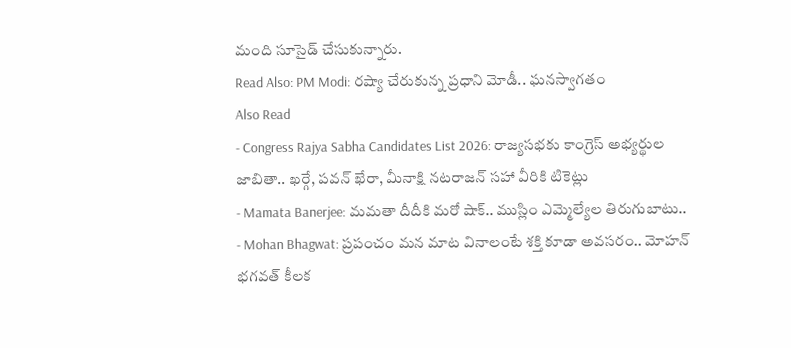మంది సూసైడ్ చేసుకున్నారు.
Read Also: PM Modi: రష్యా చేరుకున్న ప్రధాని మోడీ.. ఘనస్వాగతం
Also Read
- Congress Rajya Sabha Candidates List 2026: రాజ్యసభకు కాంగ్రెస్ అభ్యర్థుల జాబితా.. ఖర్గే, పవన్ ఖేరా, మీనాక్షి నటరాజన్ సహా వీరికి టికెట్లు
- Mamata Banerjee: మమతా దీదీకి మరో షాక్.. ముస్లిం ఎమ్మెల్యేల తిరుగుబాటు..
- Mohan Bhagwat: ప్రపంచం మన మాట వినాలంటే శక్తి కూడా అవసరం.. మోహన్ భగవత్ కీలక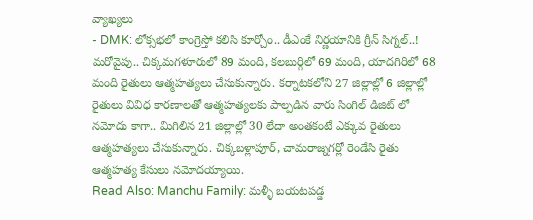వ్యాఖ్యలు
- DMK: లోక్సభలో కాంగ్రెస్తో కలిసి కూర్చోం.. డీఎంకే నిర్ణయానికి గ్రీన్ సిగ్నల్..!
మరోవైపు.. చిక్కమగళూరులో 89 మంది, కలబుర్గిలో 69 మంది, యాదగిరిలో 68 మంది రైతులు ఆత్మహత్యలు చేసుకున్నారు. కర్నాటకలోని 27 జిల్లాల్లో 6 జిల్లాల్లో రైతులు వివిధ కారణాలతో ఆత్మహత్యలకు పాల్పడిన వారు సింగిల్ డిజిట్ లో నమోదు కాగా.. మిగిలిన 21 జిల్లాల్లో 30 లేదా అంతకంటే ఎక్కువ రైతులు ఆత్మహత్యలు చేసుకున్నారు. చిక్కబళ్లాపూర్, చామరాజ్నగర్లో రెండేసి రైతు ఆత్మహత్య కేసులు నమోదయ్యాయి.
Read Also: Manchu Family: మళ్ళీ బయటపడ్డ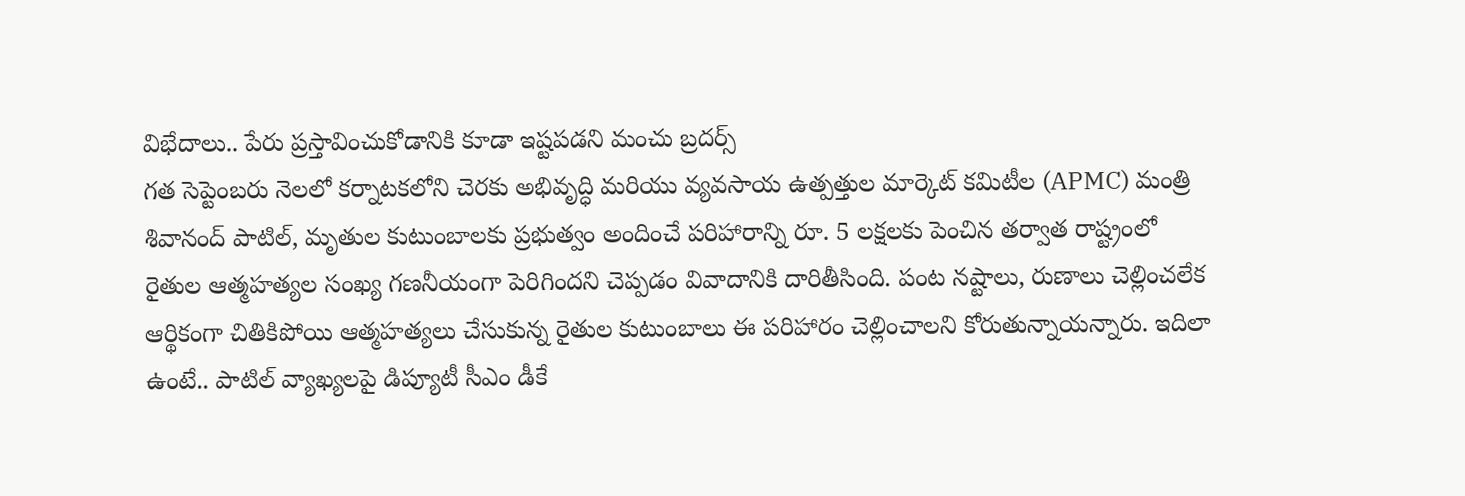విభేదాలు.. పేరు ప్రస్తావించుకోడానికి కూడా ఇష్టపడని మంచు బ్రదర్స్
గత సెప్టెంబరు నెలలో కర్నాటకలోని చెరకు అభివృద్ధి మరియు వ్యవసాయ ఉత్పత్తుల మార్కెట్ కమిటీల (APMC) మంత్రి శివానంద్ పాటిల్, మృతుల కుటుంబాలకు ప్రభుత్వం అందించే పరిహారాన్ని రూ. 5 లక్షలకు పెంచిన తర్వాత రాష్ట్రంలో రైతుల ఆత్మహత్యల సంఖ్య గణనీయంగా పెరిగిందని చెప్పడం వివాదానికి దారితీసింది. పంట నష్టాలు, రుణాలు చెల్లించలేక ఆర్థికంగా చితికిపోయి ఆత్మహత్యలు చేసుకున్న రైతుల కుటుంబాలు ఈ పరిహారం చెల్లించాలని కోరుతున్నాయన్నారు. ఇదిలా ఉంటే.. పాటిల్ వ్యాఖ్యలపై డిప్యూటీ సీఎం డీకే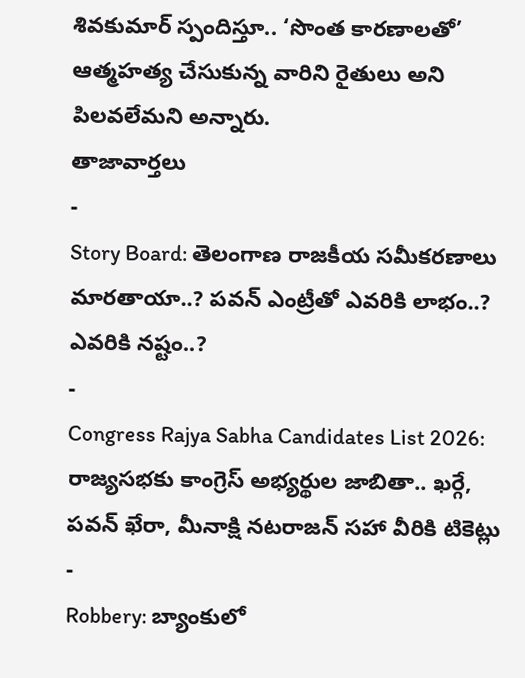శివకుమార్ స్పందిస్తూ.. ‘సొంత కారణాలతో’ ఆత్మహత్య చేసుకున్న వారిని రైతులు అని పిలవలేమని అన్నారు.
తాజావార్తలు
-
Story Board: తెలంగాణ రాజకీయ సమీకరణాలు మారతాయా..? పవన్ ఎంట్రీతో ఎవరికి లాభం..? ఎవరికి నష్టం..?
-
Congress Rajya Sabha Candidates List 2026: రాజ్యసభకు కాంగ్రెస్ అభ్యర్థుల జాబితా.. ఖర్గే, పవన్ ఖేరా, మీనాక్షి నటరాజన్ సహా వీరికి టికెట్లు
-
Robbery: బ్యాంకులో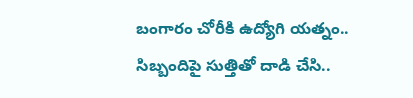బంగారం చోరీకి ఉద్యోగి యత్నం.. సిబ్బందిపై సుత్తితో దాడి చేసి..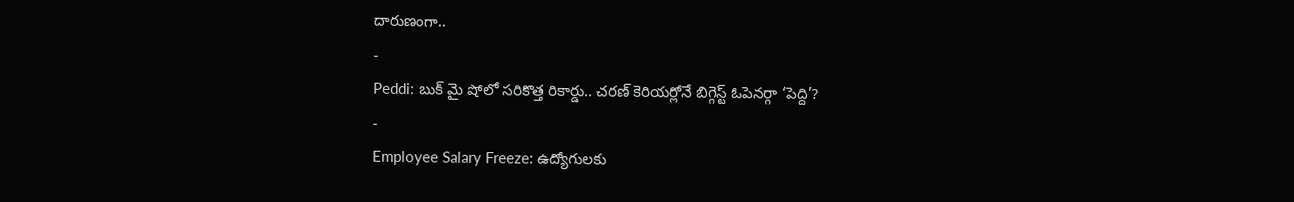దారుణంగా..
-
Peddi: బుక్ మై షోలో సరికొత్త రికార్డు.. చరణ్ కెరియర్లోనే బిగ్గెస్ట్ ఓపెనర్గా ‘పెద్ది’?
-
Employee Salary Freeze: ఉద్యోగులకు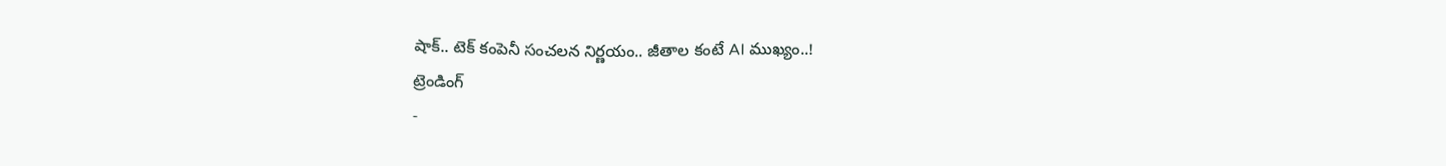షాక్.. టెక్ కంపెనీ సంచలన నిర్ణయం.. జీతాల కంటే AI ముఖ్యం..!
ట్రెండింగ్
-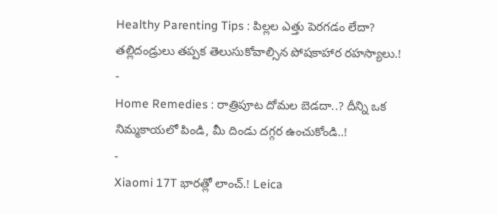Healthy Parenting Tips : పిల్లల ఎత్తు పెరగడం లేదా? తల్లిదండ్రులు తప్పక తెలుసుకోవాల్సిన పోషకాహార రహస్యాలు.!
-
Home Remedies : రాత్రిపూట దోమల బెడదా..? దీన్ని ఒక నిమ్మకాయలో పిండి, మీ దిండు దగ్గర ఉంచుకోండి..!
-
Xiaomi 17T భారత్లో లాంచ్.! Leica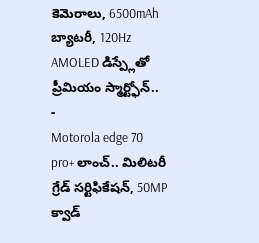కెమెరాలు, 6500mAh బ్యాటరీ, 120Hz AMOLED డిస్ప్లేతో ప్రీమియం స్మార్ట్ఫోన్..
-
Motorola edge 70 pro+ లాంచ్.. మిలిటరీ గ్రేడ్ సర్టిఫికేషన్, 50MP క్వాడ్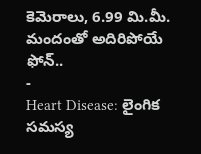కెమెరాలు, 6.99 మి.మీ. మందంతో అదిరిపోయే ఫోన్..
-
Heart Disease: లైంగిక సమస్య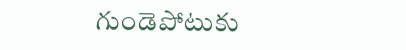గుండెపోటుకు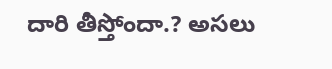దారి తీస్తోందా.? అసలు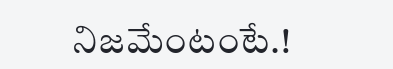నిజమేంటంటే.!